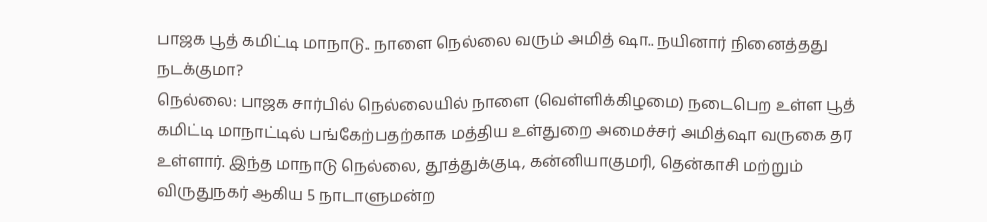பாஜக பூத் கமிட்டி மாநாடு.. நாளை நெல்லை வரும் அமித் ஷா.. நயினார் நினைத்தது நடக்குமா?
நெல்லை: பாஜக சார்பில் நெல்லையில் நாளை (வெள்ளிக்கிழமை) நடைபெற உள்ள பூத் கமிட்டி மாநாட்டில் பங்கேற்பதற்காக மத்திய உள்துறை அமைச்சர் அமித்ஷா வருகை தர உள்ளார். இந்த மாநாடு நெல்லை, தூத்துக்குடி, கன்னியாகுமரி, தென்காசி மற்றும் விருதுநகர் ஆகிய 5 நாடாளுமன்ற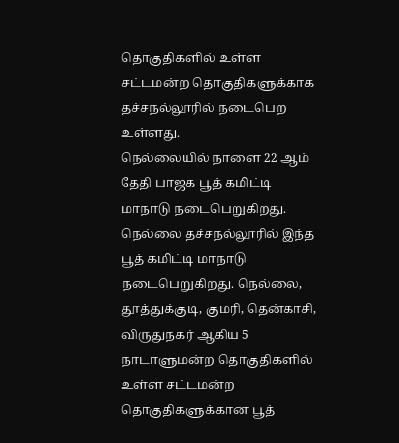தொகுதிகளில் உள்ள சட்டமன்ற தொகுதிகளுக்காக தச்சநல்லூரில் நடைபெற உள்ளது.
நெல்லையில் நாளை 22 ஆம் தேதி பாஜக பூத் கமிட்டி மாநாடு நடைபெறுகிறது. நெல்லை தச்சநல்லூரில் இந்த பூத் கமிட்டி மாநாடு நடைபெறுகிறது. நெல்லை, தூத்துக்குடி, குமரி, தென்காசி, விருதுநகர் ஆகிய 5 நாடாளுமன்ற தொகுதிகளில் உள்ள சட்டமன்ற தொகுதிகளுக்கான பூத்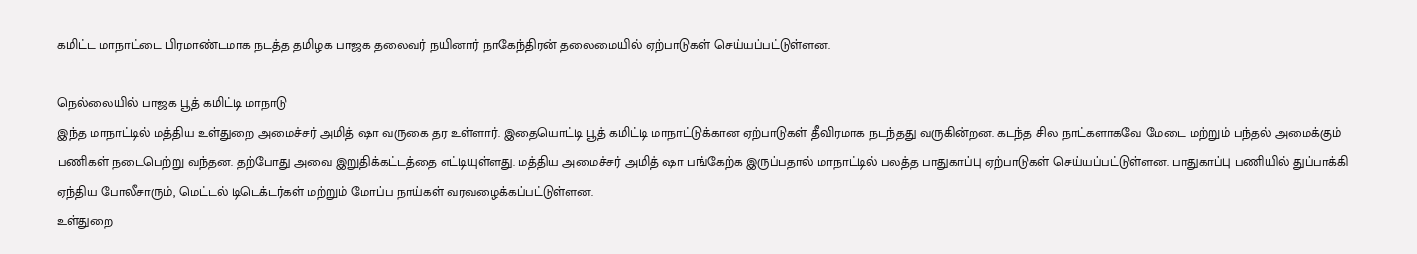கமிட்ட மாநாட்டை பிரமாண்டமாக நடத்த தமிழக பாஜக தலைவர் நயினார் நாகேந்திரன் தலைமையில் ஏற்பாடுகள் செய்யப்பட்டுள்ளன.

நெல்லையில் பாஜக பூத் கமிட்டி மாநாடு
இந்த மாநாட்டில் மத்திய உள்துறை அமைச்சர் அமித் ஷா வருகை தர உள்ளார். இதையொட்டி பூத் கமிட்டி மாநாட்டுக்கான ஏற்பாடுகள் தீவிரமாக நடந்தது வருகின்றன. கடந்த சில நாட்களாகவே மேடை மற்றும் பந்தல் அமைக்கும் பணிகள் நடைபெற்று வந்தன. தற்போது அவை இறுதிக்கட்டத்தை எட்டியுள்ளது. மத்திய அமைச்சர் அமித் ஷா பங்கேற்க இருப்பதால் மாநாட்டில் பலத்த பாதுகாப்பு ஏற்பாடுகள் செய்யப்பட்டுள்ளன. பாதுகாப்பு பணியில் துப்பாக்கி ஏந்திய போலீசாரும், மெட்டல் டிடெக்டர்கள் மற்றும் மோப்ப நாய்கள் வரவழைக்கப்பட்டுள்ளன.
உள்துறை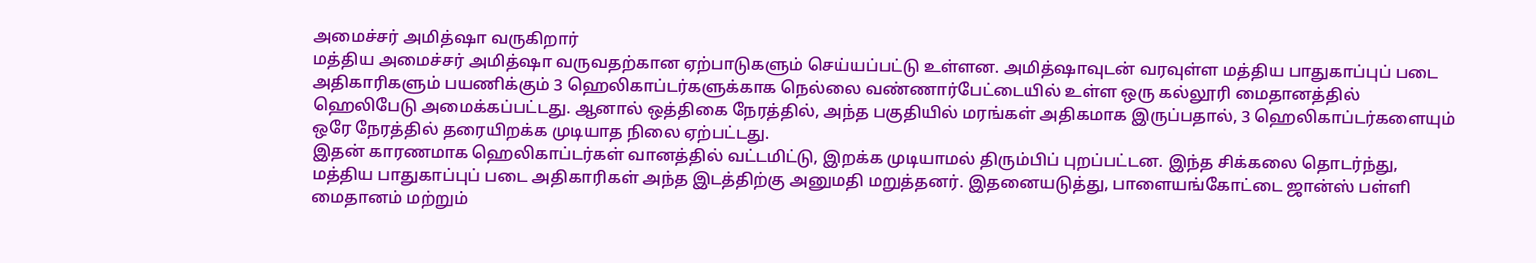அமைச்சர் அமித்ஷா வருகிறார்
மத்திய அமைச்சர் அமித்ஷா வருவதற்கான ஏற்பாடுகளும் செய்யப்பட்டு உள்ளன. அமித்ஷாவுடன் வரவுள்ள மத்திய பாதுகாப்புப் படை அதிகாரிகளும் பயணிக்கும் 3 ஹெலிகாப்டர்களுக்காக நெல்லை வண்ணார்பேட்டையில் உள்ள ஒரு கல்லூரி மைதானத்தில் ஹெலிபேடு அமைக்கப்பட்டது. ஆனால் ஒத்திகை நேரத்தில், அந்த பகுதியில் மரங்கள் அதிகமாக இருப்பதால், 3 ஹெலிகாப்டர்களையும் ஒரே நேரத்தில் தரையிறக்க முடியாத நிலை ஏற்பட்டது.
இதன் காரணமாக ஹெலிகாப்டர்கள் வானத்தில் வட்டமிட்டு, இறக்க முடியாமல் திரும்பிப் புறப்பட்டன. இந்த சிக்கலை தொடர்ந்து, மத்திய பாதுகாப்புப் படை அதிகாரிகள் அந்த இடத்திற்கு அனுமதி மறுத்தனர். இதனையடுத்து, பாளையங்கோட்டை ஜான்ஸ் பள்ளி மைதானம் மற்றும்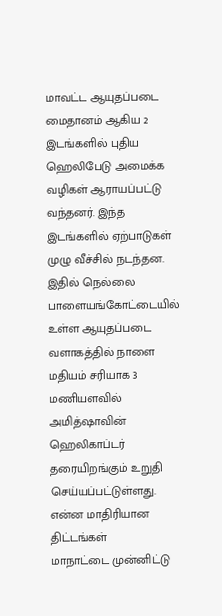மாவட்ட ஆயுதப்படை மைதானம் ஆகிய 2 இடங்களில் புதிய ஹெலிபேடு அமைக்க வழிகள் ஆராயப்பட்டு வந்தனர். இந்த இடங்களில் ஏற்பாடுகள் முழு வீச்சில் நடந்தன. இதில் நெல்லை பாளையங்கோட்டையில் உள்ள ஆயுதப்படை வளாகத்தில் நாளை மதியம் சரியாக 3 மணியளவில் அமித்ஷாவின் ஹெலிகாப்டர் தரையிறங்கும் உறுதி செய்யப்பட்டுள்ளது.
என்ன மாதிரியான திட்டங்கள்
மாநாட்டை முன்னிட்டு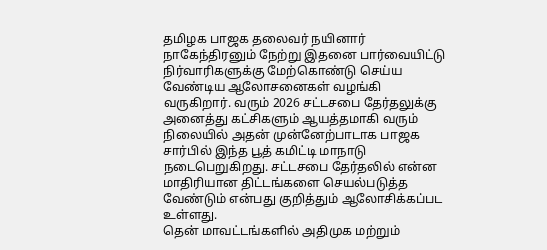தமிழக பாஜக தலைவர் நயினார் நாகேந்திரனும் நேற்று இதனை பார்வையிட்டு நிர்வாரிகளுக்கு மேற்கொண்டு செய்ய வேண்டிய ஆலோசனைகள் வழங்கி வருகிறார். வரும் 2026 சட்டசபை தேர்தலுக்கு அனைத்து கட்சிகளும் ஆயத்தமாகி வரும் நிலையில் அதன் முன்னேற்பாடாக பாஜக சார்பில் இந்த பூத் கமிட்டி மாநாடு நடைபெறுகிறது. சட்டசபை தேர்தலில் என்ன மாதிரியான திட்டங்களை செயல்படுத்த வேண்டும் என்பது குறித்தும் ஆலோசிக்கப்பட உள்ளது.
தென் மாவட்டங்களில் அதிமுக மற்றும்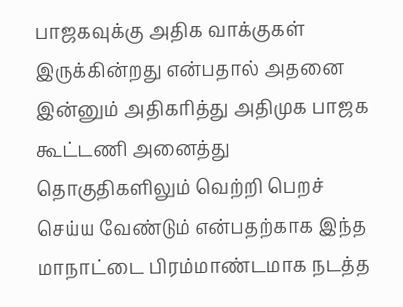பாஜகவுக்கு அதிக வாக்குகள் இருக்கின்றது என்பதால் அதனை இன்னும் அதிகரித்து அதிமுக பாஜக கூட்டணி அனைத்து தொகுதிகளிலும் வெற்றி பெறச் செய்ய வேண்டும் என்பதற்காக இந்த மாநாட்டை பிரம்மாண்டமாக நடத்த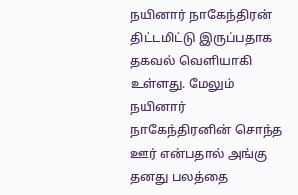நயினார் நாகேந்திரன் திட்டமிட்டு இருப்பதாக தகவல் வெளியாகி உள்ளது. மேலும் நயினார் நாகேந்திரனின் சொந்த ஊர் என்பதால் அங்கு தனது பலத்தை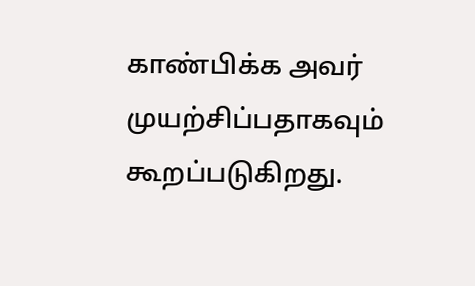காண்பிக்க அவர் முயற்சிப்பதாகவும் கூறப்படுகிறது.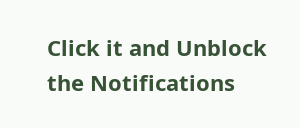Click it and Unblock the Notifications